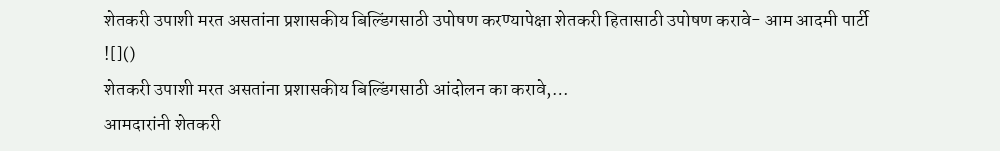शेतकरी उपाशी मरत असतांना प्रशासकीय बिल्डिंगसाठी उपोषण करण्यापेक्षा शेतकरी हितासाठी उपोषण करावे- आम आदमी पार्टी
![]()
शेतकरी उपाशी मरत असतांना प्रशासकीय बिल्डिंगसाठी आंदोलन का करावे,…
आमदारांनी शेतकरी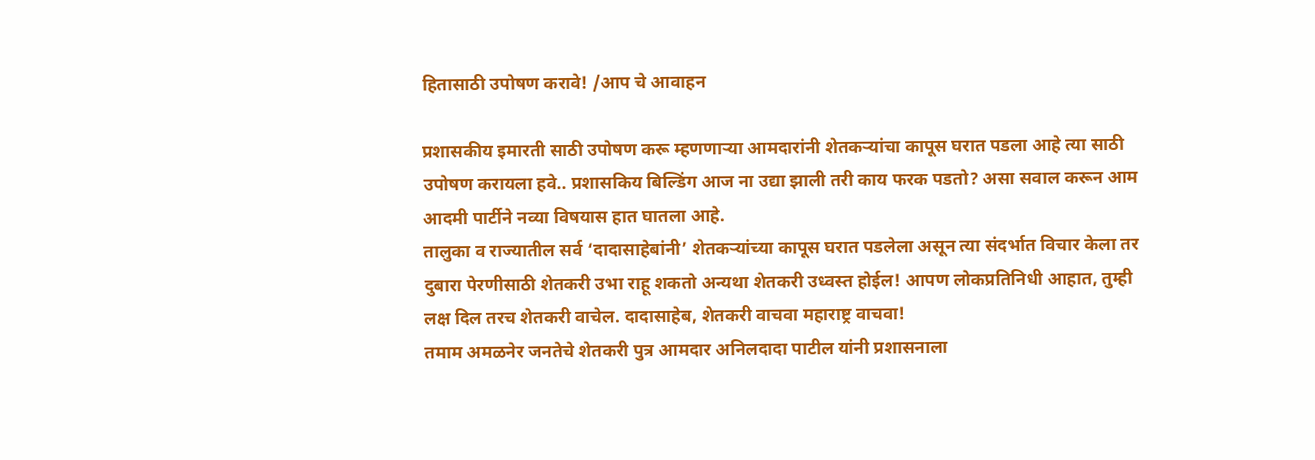हितासाठी उपोषण करावे! /आप चे आवाहन

प्रशासकीय इमारती साठी उपोषण करू म्हणणाऱ्या आमदारांनी शेतकऱ्यांचा कापूस घरात पडला आहे त्या साठी उपोषण करायला हवे.. प्रशासकिय बिल्डिंग आज ना उद्या झाली तरी काय फरक पडतो? असा सवाल करून आम आदमी पार्टीने नव्या विषयास हात घातला आहे.
तालुका व राज्यातील सर्व ‘दादासाहेबांनी’ शेतकऱ्यांच्या कापूस घरात पडलेला असून त्या संदर्भात विचार केला तर दुबारा पेरणीसाठी शेतकरी उभा राहू शकतो अन्यथा शेतकरी उध्वस्त होईल! आपण लोकप्रतिनिधी आहात, तुम्ही लक्ष दिल तरच शेतकरी वाचेल. दादासाहेब, शेतकरी वाचवा महाराष्ट्र वाचवा!
तमाम अमळनेर जनतेचे शेतकरी पुत्र आमदार अनिलदादा पाटील यांनी प्रशासनाला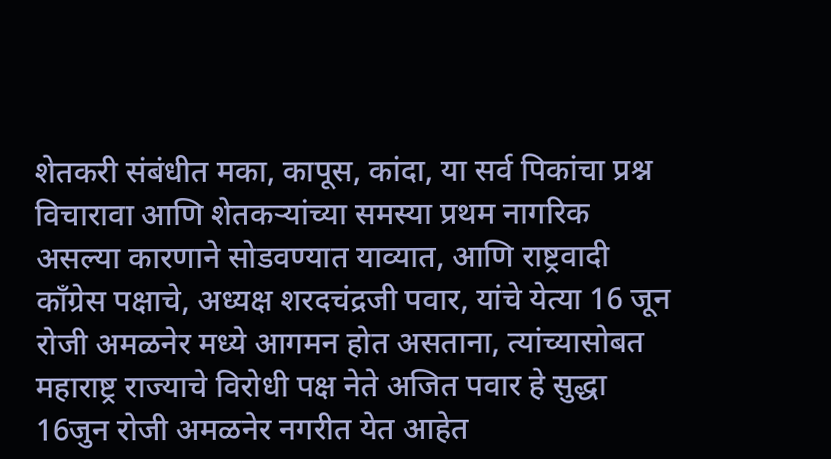शेतकरी संबंधीत मका, कापूस, कांदा, या सर्व पिकांचा प्रश्न विचारावा आणि शेतकऱ्यांच्या समस्या प्रथम नागरिक असल्या कारणाने सोडवण्यात याव्यात, आणि राष्ट्रवादी काँग्रेस पक्षाचे, अध्यक्ष शरदचंद्रजी पवार, यांचे येत्या 16 जून रोजी अमळनेर मध्ये आगमन होत असताना, त्यांच्यासोबत महाराष्ट्र राज्याचे विरोधी पक्ष नेते अजित पवार हे सुद्धा 16जुन रोजी अमळनेर नगरीत येत आहेत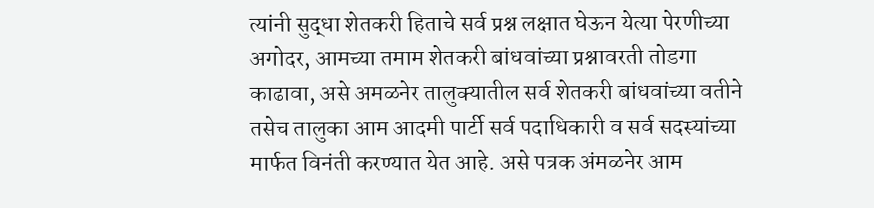त्यांनी सुद्धा शेतकरी हिताचे सर्व प्रश्न लक्षात घेऊन येत्या पेरणीच्या अगोदर, आमच्या तमाम शेतकरी बांधवांच्या प्रश्नावरती तोडगा काढावा, असे अमळनेर तालुक्यातील सर्व शेतकरी बांधवांच्या वतीने तसेच तालुका आम आदमी पार्टी सर्व पदाधिकारी व सर्व सदस्यांच्या मार्फत विनंती करण्यात येत आहे. असे पत्रक अंमळनेर आम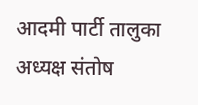आदमी पार्टी तालुका अध्यक्ष संतोष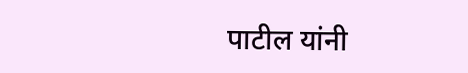पाटील यांनी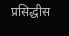प्रसिद्धीस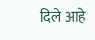दिले आहे